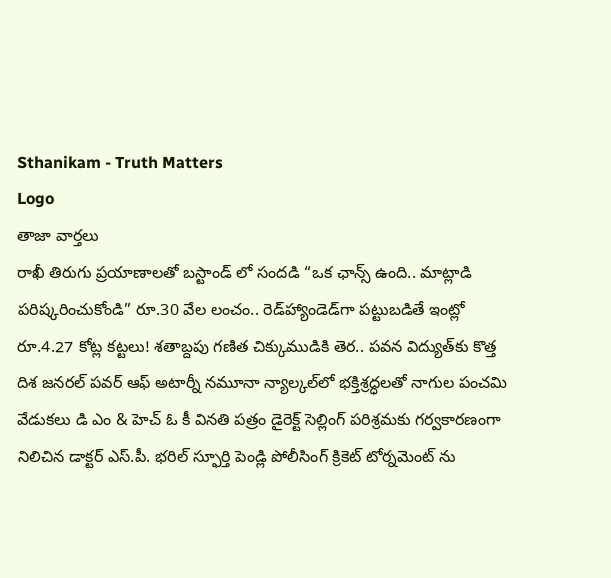Sthanikam - Truth Matters
Logo
తాజా వార్తలు
రాఖీ తిరుగు ప్రయాణాలతో బస్టాండ్ లో సందడి “ఒక ఛాన్స్‌ ఉంది.. మాట్లాడి పరిష్కరించుకోండి” రూ.30 వేల లంచం.. రెడ్‌హ్యాండెడ్‌గా పట్టుబడితే ఇంట్లో రూ.4.27 కోట్ల కట్టలు! శతాబ్దపు గణిత చిక్కుముడికి తెర.. పవన విద్యుత్‌కు కొత్త దిశ జనరల్ పవర్ ఆఫ్ అటార్నీ నమూనా న్యాల్కల్‌లో భక్తిశ్రద్ధలతో నాగుల పంచమి వేడుకలు డి ఎం & హెచ్ ఓ కీ వినతి పత్రం డైరెక్ట్ సెల్లింగ్ పరిశ్రమకు గర్వకారణంగా నిలిచిన డాక్టర్ ఎస్.పీ. భరిల్ స్ఫూర్తి పెండ్లి పోలీసింగ్ క్రికెట్ టోర్నమెంట్ ను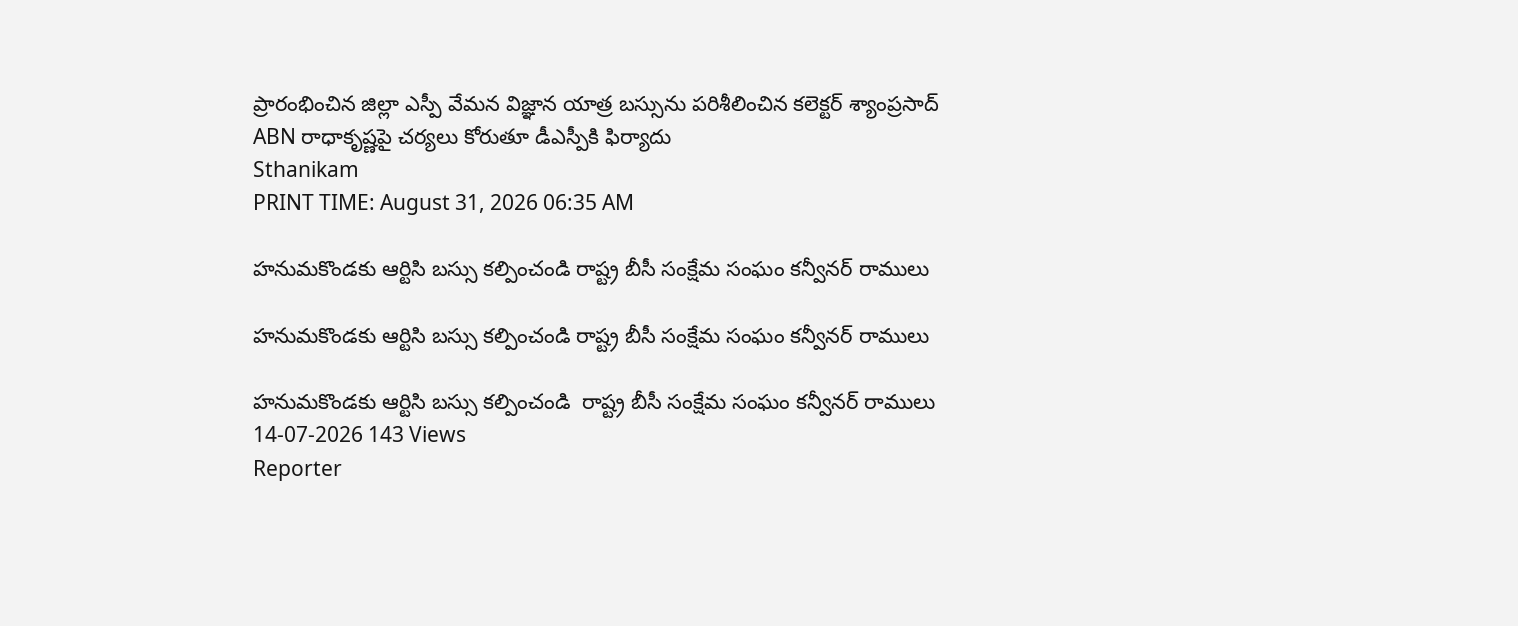ప్రారంభించిన జిల్లా ఎస్పీ వేమన విజ్ఞాన యాత్ర బస్సును పరిశీలించిన కలెక్టర్ శ్యాంప్రసాద్ ABN రాధాకృష్ణపై చర్యలు కోరుతూ డీఎస్పీకి ఫిర్యాదు
Sthanikam
PRINT TIME: August 31, 2026 06:35 AM

హనుమకొండకు ఆర్టిసి బస్సు కల్పించండి రాష్ట్ర బీసీ సంక్షేమ సంఘం కన్వీనర్ రాములు

హనుమకొండకు ఆర్టిసి బస్సు కల్పించండి రాష్ట్ర బీసీ సంక్షేమ సంఘం కన్వీనర్ రాములు

హనుమకొండకు ఆర్టిసి బస్సు కల్పించండి  రాష్ట్ర బీసీ సంక్షేమ సంఘం కన్వీనర్ రాములు
14-07-2026 143 Views
Reporter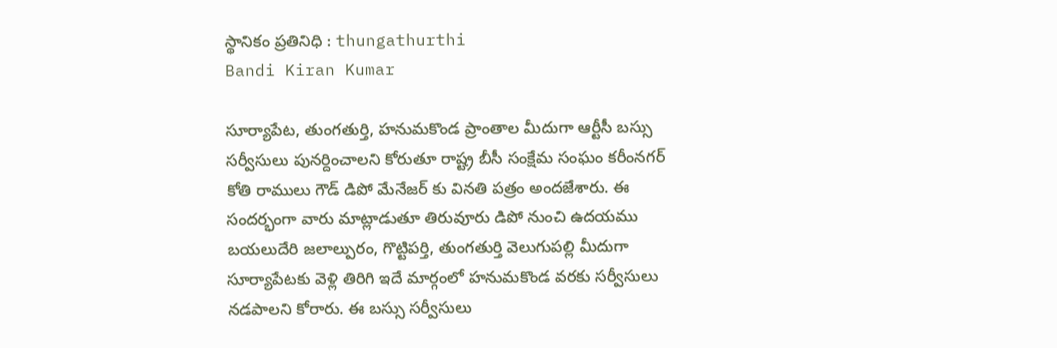స్థానికం ప్రతినిధి : thungathurthi
Bandi Kiran Kumar

సూర్యాపేట, తుంగతుర్తి, హనుమకొండ ప్రాంతాల మీదుగా ఆర్టీసీ బస్సు సర్వీసులు పునర్దించాలని కోరుతూ రాష్ట్ర బీసీ సంక్షేమ సంఘం కరీంనగర్ కోతి రాములు గౌడ్ డిపో మేనేజర్ కు వినతి పత్రం అందజేశారు. ఈ సందర్భంగా వారు మాట్లాడుతూ తిరువూరు డిపో నుంచి ఉదయము బయలుదేరి జలాల్పురం, గొట్టిపర్తి, తుంగతుర్తి వెలుగుపల్లి మీదుగా సూర్యాపేటకు వెళ్లి తిరిగి ఇదే మార్గంలో హనుమకొండ వరకు సర్వీసులు నడపాలని కోరారు. ఈ బస్సు సర్వీసులు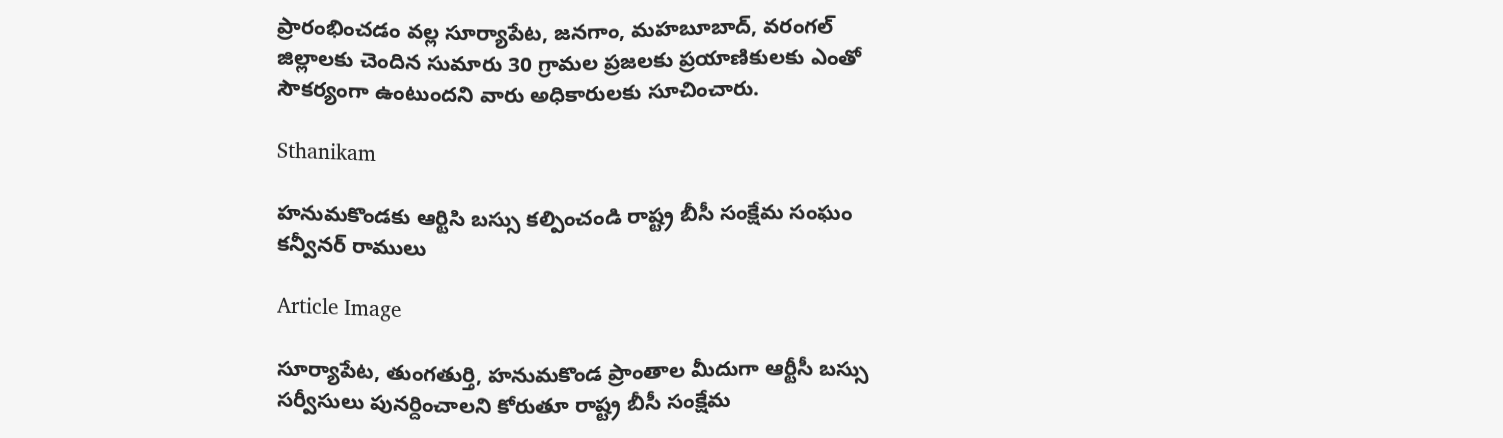ప్రారంభించడం వల్ల సూర్యాపేట, జనగాం, మహబూబాద్, వరంగల్ జిల్లాలకు చెందిన సుమారు 30 గ్రామల ప్రజలకు ప్రయాణికులకు ఎంతో సౌకర్యంగా ఉంటుందని వారు అధికారులకు సూచించారు.

Sthanikam

హనుమకొండకు ఆర్టిసి బస్సు కల్పించండి రాష్ట్ర బీసీ సంక్షేమ సంఘం కన్వీనర్ రాములు

Article Image

సూర్యాపేట, తుంగతుర్తి, హనుమకొండ ప్రాంతాల మీదుగా ఆర్టీసీ బస్సు సర్వీసులు పునర్దించాలని కోరుతూ రాష్ట్ర బీసీ సంక్షేమ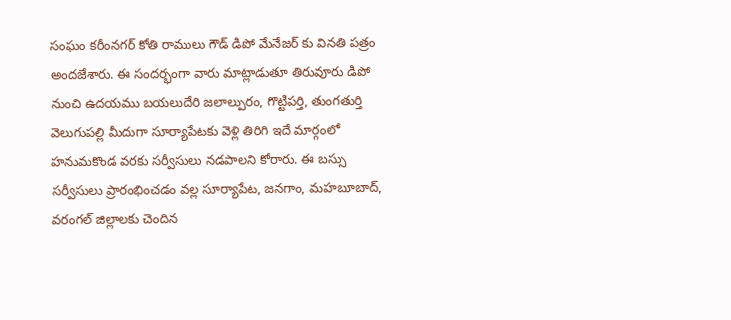సంఘం కరీంనగర్ కోతి రాములు గౌడ్ డిపో మేనేజర్ కు వినతి పత్రం అందజేశారు. ఈ సందర్భంగా వారు మాట్లాడుతూ తిరువూరు డిపో నుంచి ఉదయము బయలుదేరి జలాల్పురం, గొట్టిపర్తి, తుంగతుర్తి వెలుగుపల్లి మీదుగా సూర్యాపేటకు వెళ్లి తిరిగి ఇదే మార్గంలో హనుమకొండ వరకు సర్వీసులు నడపాలని కోరారు. ఈ బస్సు సర్వీసులు ప్రారంభించడం వల్ల సూర్యాపేట, జనగాం, మహబూబాద్, వరంగల్ జిల్లాలకు చెందిన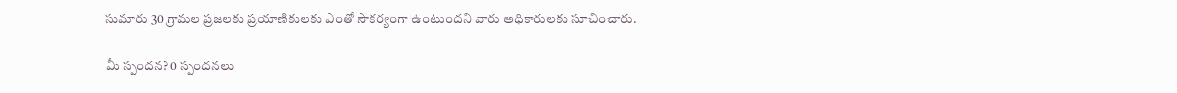సుమారు 30 గ్రామల ప్రజలకు ప్రయాణికులకు ఎంతో సౌకర్యంగా ఉంటుందని వారు అధికారులకు సూచించారు.

మీ స్పందన? 0 స్పందనలు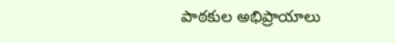పాఠకుల అభిప్రాయాలు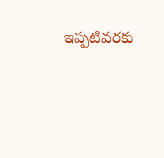ఇప్పటివరకు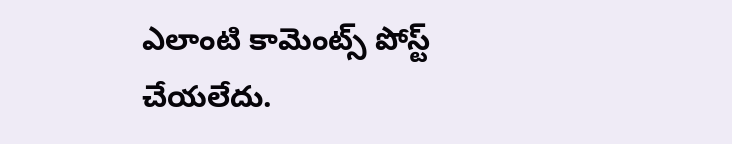ఎలాంటి కామెంట్స్ పోస్ట్ చేయలేదు.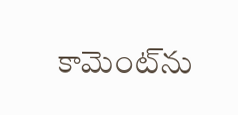కామెంట్‌ను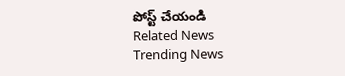పోస్ట్ చేయండి
Related News
Trending News